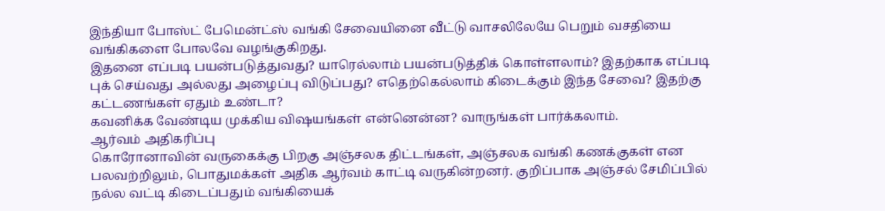இந்தியா போஸ்ட் பேமென்ட்ஸ் வங்கி சேவையினை வீட்டு வாசலிலேயே பெறும் வசதியை வங்கிகளை போலவே வழங்குகிறது.
இதனை எப்படி பயன்படுத்துவது? யாரெல்லாம் பயன்படுத்திக் கொள்ளலாம்? இதற்காக எப்படி புக் செய்வது அல்லது அழைப்பு விடுப்பது? எதெற்கெல்லாம் கிடைக்கும் இந்த சேவை? இதற்கு கட்டணங்கள் ஏதும் உண்டா?
கவனிக்க வேண்டிய முக்கிய விஷயங்கள் என்னென்ன? வாருங்கள் பார்க்கலாம்.
ஆர்வம் அதிகரிப்பு
கொரோனாவின் வருகைக்கு பிறகு அஞ்சலக திட்டங்கள், அஞ்சலக வங்கி கணக்குகள் என பலவற்றிலும், பொதுமக்கள் அதிக ஆர்வம் காட்டி வருகின்றனர். குறிப்பாக அஞ்சல் சேமிப்பில் நல்ல வட்டி கிடைப்பதும் வங்கியைக்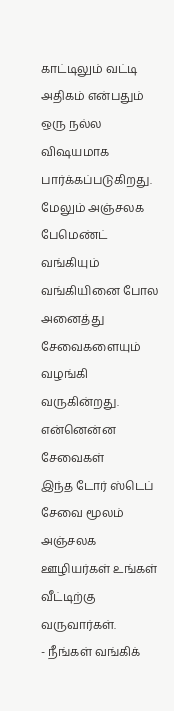காட்டிலும் வட்டி அதிகம் என்பதும் ஒரு நல்ல விஷயமாக பார்க்கப்படுகிறது. மேலும் அஞ்சலக பேமெண்ட் வங்கியும் வங்கியினை போல அனைத்து சேவைகளையும் வழங்கி வருகின்றது.
என்னென்ன சேவைகள்
இந்த டோர் ஸ்டெப் சேவை மூலம் அஞ்சலக ஊழியர்கள் உங்கள் வீட்டிற்கு வருவார்கள்.
- நீங்கள் வங்கிக்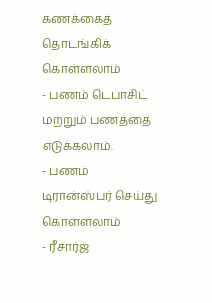கணக்கைத் தொடங்கிக் கொள்ளலாம்
- பணம் டெபாசிட் மற்றும் பணத்தை எடுக்கலாம்.
- பணம் டிரான்ஸ்பர் செய்து கொள்ளலாம்
- ரீசார்ஜ்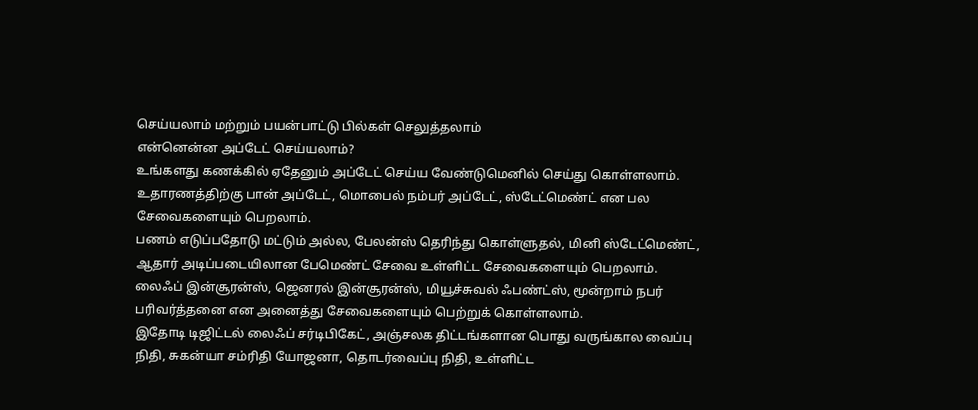செய்யலாம் மற்றும் பயன்பாட்டு பில்கள் செலுத்தலாம்
என்னென்ன அப்டேட் செய்யலாம்?
உங்களது கணக்கில் ஏதேனும் அப்டேட் செய்ய வேண்டுமெனில் செய்து கொள்ளலாம். உதாரணத்திற்கு பான் அப்டேட், மொபைல் நம்பர் அப்டேட், ஸ்டேட்மெண்ட் என பல சேவைகளையும் பெறலாம்.
பணம் எடுப்பதோடு மட்டும் அல்ல, பேலன்ஸ் தெரிந்து கொள்ளுதல், மினி ஸ்டேட்மெண்ட், ஆதார் அடிப்படையிலான பேமெண்ட் சேவை உள்ளிட்ட சேவைகளையும் பெறலாம்.
லைஃப் இன்சூரன்ஸ், ஜெனரல் இன்சூரன்ஸ், மியூச்சுவல் ஃபண்ட்ஸ், மூன்றாம் நபர் பரிவர்த்தனை என அனைத்து சேவைகளையும் பெற்றுக் கொள்ளலாம்.
இதோடி டிஜிட்டல் லைஃப் சர்டிபிகேட், அஞ்சலக திட்டங்களான பொது வருங்கால வைப்பு நிதி, சுகன்யா சம்ரிதி யோஜனா, தொடர்வைப்பு நிதி, உள்ளிட்ட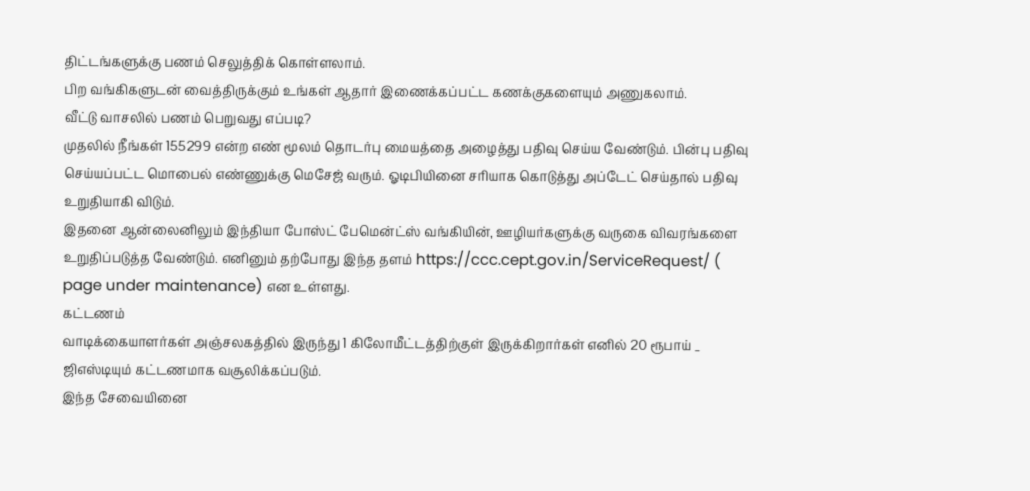திட்டங்களுக்கு பணம் செலுத்திக் கொள்ளலாம்.
பிற வங்கிகளுடன் வைத்திருக்கும் உங்கள் ஆதார் இணைக்கப்பட்ட கணக்குகளையும் அணுகலாம்.
வீட்டு வாசலில் பணம் பெறுவது எப்படி?
முதலில் நீங்கள் 155299 என்ற எண் மூலம் தொடர்பு மையத்தை அழைத்து பதிவு செய்ய வேண்டும். பின்பு பதிவு செய்யப்பட்ட மொபைல் எண்ணுக்கு மெசேஜ் வரும். ஓடிபியினை சரியாக கொடுத்து அப்டேட் செய்தால் பதிவு உறுதியாகி விடும்.
இதனை ஆன்லைனிலும் இந்தியா போஸ்ட் பேமென்ட்ஸ் வங்கியின், ஊழியர்களுக்கு வருகை விவரங்களை உறுதிப்படுத்த வேண்டும். எனினும் தற்போது இந்த தளம் https://ccc.cept.gov.in/ServiceRequest/ ( page under maintenance) என உள்ளது.
கட்டணம்
வாடிக்கையாளர்கள் அஞ்சலகத்தில் இருந்து 1 கிலோமீட்டத்திற்குள் இருக்கிறார்கள் எனில் 20 ரூபாய் _ ஜிஎஸ்டியும் கட்டணமாக வசூலிக்கப்படும்.
இந்த சேவையினை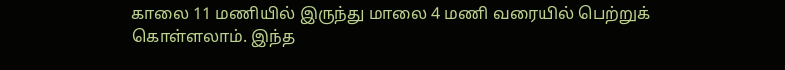காலை 11 மணியில் இருந்து மாலை 4 மணி வரையில் பெற்றுக் கொள்ளலாம். இந்த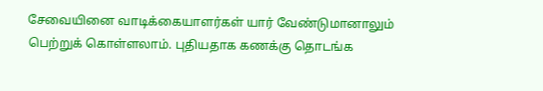சேவையினை வாடிக்கையாளர்கள் யார் வேண்டுமானாலும் பெற்றுக் கொள்ளலாம். புதியதாக கணக்கு தொடங்க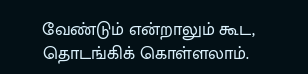வேண்டும் என்றாலும் கூட, தொடங்கிக் கொள்ளலாம்.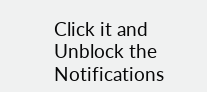Click it and Unblock the Notifications